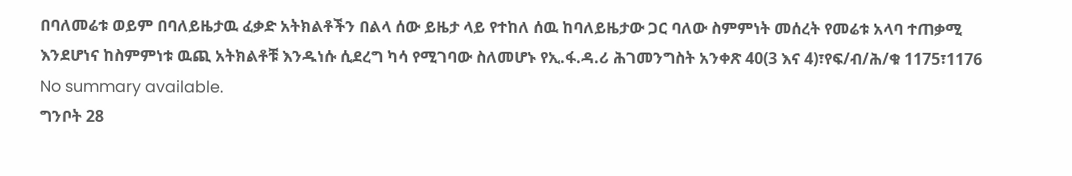በባለመሬቱ ወይም በባለይዜታዉ ፈቃድ አትክልቶችን በልላ ሰው ይዜታ ላይ የተከለ ሰዉ ከባለይዜታው ጋር ባለው ስምምነት መሰረት የመሬቱ አላባ ተጠቃሚ እንደሆነና ከስምምነቱ ዉጪ አትክልቶቹ እንዱነሱ ሲደረግ ካሳ የሚገባው ስለመሆኑ የኢ.ፋ.ዳ.ሪ ሕገመንግስት አንቀጽ 40(3 እና 4)፣የፍ/ብ/ሕ/ቁ 1175፣1176
No summary available.
ግንቦት 28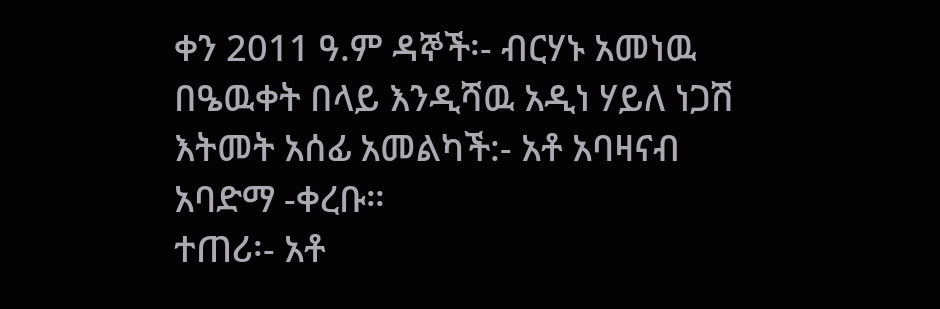ቀን 2011 ዓ.ም ዳኞች፡- ብርሃኑ አመነዉ በዔዉቀት በላይ እንዲሻዉ አዲነ ሃይለ ነጋሽ እትመት አሰፊ አመልካች:- አቶ አባዛናብ አባድማ -ቀረቡ።
ተጠሪ፡- አቶ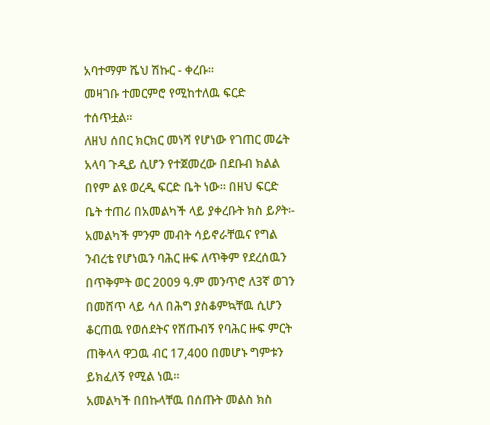አባተማም ሼህ ሽኩር - ቀረቡ።
መዛገቡ ተመርምሮ የሚከተለዉ ፍርድ ተሰጥቷል።
ለዘህ ሰበር ክርክር መነሻ የሆነው የገጠር መሬት አላባ ጉዲይ ሲሆን የተጀመረው በደቡብ ክልል በየም ልዩ ወረዲ ፍርድ ቤት ነው። በዘህ ፍርድ ቤት ተጠሪ በአመልካች ላይ ያቀረቡት ክስ ይዖት፡- አመልካች ምንም መብት ሳይኖራቸዉና የግል ንብረቴ የሆነዉን ባሕር ዙፍ ለጥቅም የደረሰዉን በጥቅምት ወር 2009 ዓ.ም መንጥሮ ለ3ኛ ወገን በመሸጥ ላይ ሳለ በሕግ ያስቆምኳቸዉ ሲሆን ቆርጠዉ የወሰደትና የሸጡብኝ የባሕር ዙፍ ምርት ጠቅላላ ዋጋዉ ብር 17,400 በመሆኑ ግምቱን ይክፈለኝ የሚል ነዉ።
አመልካች በበኩላቸዉ በሰጡት መልስ ክስ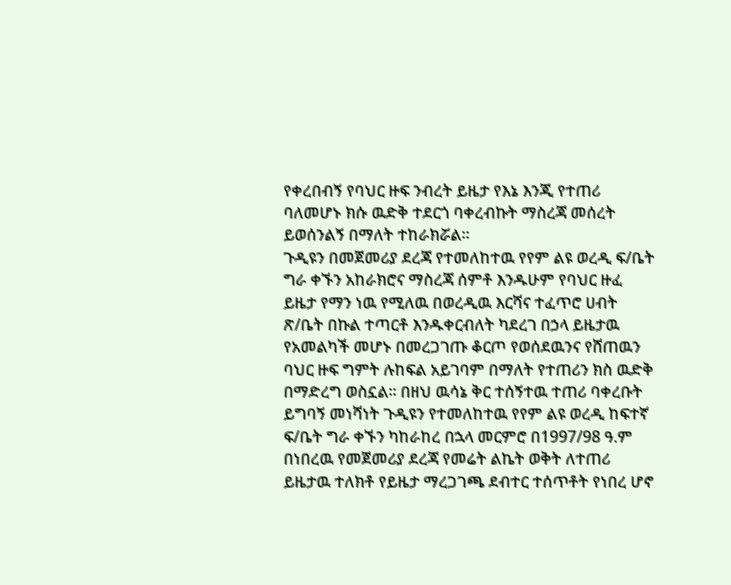የቀረበብኝ የባህር ዙፍ ንብረት ይዜታ የእኔ እንጂ የተጠሪ ባለመሆኑ ክሱ ዉድቅ ተደርጎ ባቀረብኩት ማስረጃ መሰረት ይወሰንልኝ በማለት ተከራክሯል።
ጉዲዩን በመጀመሪያ ደረጃ የተመለከተዉ የየም ልዩ ወረዲ ፍ/ቤት ግራ ቀኙን አከራክሮና ማስረጃ ሰምቶ እንዱሁም የባህር ዙፈ ይዜታ የማን ነዉ የሚለዉ በወረዲዉ እርሻና ተፈጥሮ ሀብት ጽ/ቤት በኩል ተጣርቶ እንዱቀርብለት ካደረገ በኃላ ይዜታዉ የአመልካች መሆኑ በመረጋገጡ ቆርጦ የወሰደዉንና የሸጠዉን ባህር ዙፍ ግምት ሉከፍል አይገባም በማለት የተጠሪን ክስ ዉድቅ በማድረግ ወስኗል። በዘህ ዉሳኔ ቅር ተሰኝተዉ ተጠሪ ባቀረቡት ይግባኝ መነሻነት ጉዲዩን የተመለከተዉ የየም ልዩ ወረዲ ከፍተኛ ፍ/ቤት ግራ ቀኙን ካከራከረ በኋላ መርምሮ በ1997/98 ዓ.ም በነበረዉ የመጀመሪያ ደረጃ የመሬት ልኬት ወቅት ለተጠሪ ይዜታዉ ተለክቶ የይዜታ ማረጋገጫ ደብተር ተሰጥቶት የነበረ ሆኖ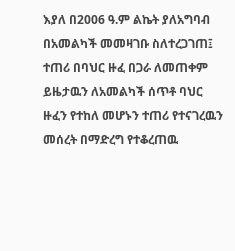እያለ በ2006 ዓ.ም ልኬት ያለአግባብ በአመልካች መመዛገቡ ስለተረጋገጠ፤ ተጠሪ በባህር ዙፈ በጋራ ለመጠቀም ይዜታዉን ለአመልካች ሰጥቶ ባህር ዙፈን የተከለ መሆኑን ተጠሪ የተናገረዉን መሰረት በማድረግ የተቆረጠዉ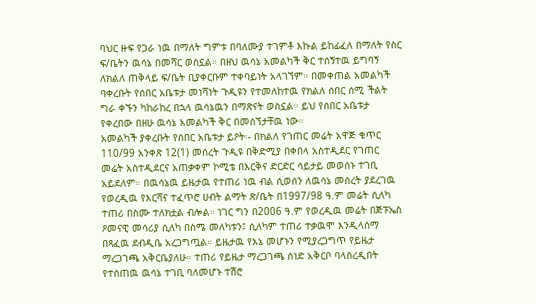ባህር ዙፍ የጋራ ነዉ በማለት ግምቱ በባለሙያ ተገምቶ እኩል ይከፊፈለ በማለት የስር ፍ/ቤትን ዉሳኔ በመሻር ወስኗል። በዘህ ዉሳኔ አመልካች ቅር ተሰኝተዉ ይግባኝ ለክልለ ጠቅላይ ፍ/ቤት ቢያቀርቡም ተቀባይነት አላገኘም። በመቀጠል አመልካች ባቀረቡት የሰበር አቤቱታ መነሻነት ጉዲዩን የተመለከተዉ የክልለ ሰበር ሰሚ ችልት ግራ ቀኙን ካከራከረ በኋላ ዉሳኔዉን በማጽናት ወስኗል። ይህ የሰበር አቤቱታ የቀረበው በዘሁ ዉሳኔ አመልካች ቅር በመሰኘታቸዉ ነው።
አመልካች ያቀረቡት የሰበር አቤቱታ ይዖት፡- በክልለ የገጠር መሬት አዋጅ ቁጥር 110/99 አንቀጽ 12(1) መሰረት ጉዲዩ በቅድሚያ በቀበላ አስተዲደር የገጠር መሬት አስተዲደርና አጠቃቀም ኮሚቴ በእርቅና ድርድር ሳይታይ መወሰኑ ተገቢ አይደለም። በዉሳኔዉ ይዜታዉ የተጠሪ ነዉ ብል ሲወሰን ለዉሳኔ መሰረት ያደረገዉ የወረዲዉ የእርሻና ተፈጥሮ ሀብት ልማት ጽ/ቤት በ1997/98 ዓ.ም መሬት ሲለካ ተጠሪ በስሙ ተለክቷል ብሎል። ነገር ግን በ2006 ዓ.ም የወረዲዉ መሬት በጅፑኤስ ዖመናዊ መሳሪያ ሲለካ በስሜ መለካቱን፤ ሲለካም ተጠሪ ተቃዉሞ እንዲላሰማ በጻፈዉ ደብዲቤ አረጋግጧል። ይዜታዉ የእኔ መሆኑን የሚያረጋግጥ የይዜታ ማረጋገጫ አቅርቤያለሁ። ተጠሪ የይዜታ ማረጋገጫ ሰነድ አቅርቦ ባላስረዲበት የተሰጠዉ ዉሳኔ ተገቢ ባለመሆኑ ተሽሮ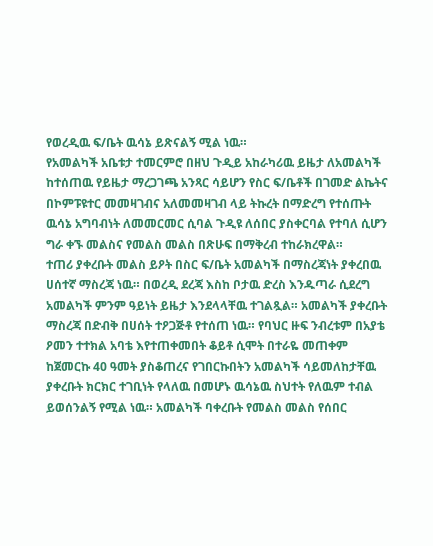የወረዲዉ ፍ/ቤት ዉሳኔ ይጽናልኝ ሚል ነዉ።
የአመልካች አቤቱታ ተመርምሮ በዘህ ጉዲይ አከራካሪዉ ይዜታ ለአመልካች ከተሰጠዉ የይዜታ ማረጋገጫ አንጻር ሳይሆን የስር ፍ/ቤቶች በገመድ ልኬትና በኮምፑዩተር መመዛገብና አለመመዛገብ ላይ ትኩረት በማድረግ የተሰጡት ዉሳኔ አግባብነት ለመመርመር ሲባል ጉዲዩ ለሰበር ያስቀርባል የተባለ ሲሆን ግራ ቀኙ መልስና የመልስ መልስ በጽሁፍ በማቅረብ ተከራክረዋል።
ተጠሪ ያቀረቡት መልስ ይዖት በስር ፍ/ቤት አመልካች በማስረጃነት ያቀረበዉ ሀሰተኛ ማስረጃ ነዉ። በወረዲ ደረጃ እስከ ቦታዉ ድረስ እንዱጣራ ሲደረግ አመልካች ምንም ዓይነት ይዜታ እንደላላቸዉ ተገልጿል። አመልካች ያቀረቡት ማስረጃ በድብቅ በሀሰት ተዖጋጅቶ የተሰጠ ነዉ። የባህር ዙፍ ንብረቱም በአያቴ ዖመን ተተክል አባቴ እየተጠቀመበት ቆይቶ ሲሞት በተራዬ መጠቀም ከጀመርኩ 40 ዓመት ያስቆጠረና የገበርኩበትን አመልካች ሳይመለከታቸዉ ያቀረቡት ክርክር ተገቢነት የላለዉ በመሆኑ ዉሳኔዉ ስህተት የለዉም ተብል ይወሰንልኝ የሚል ነዉ። አመልካች ባቀረቡት የመልስ መልስ የሰበር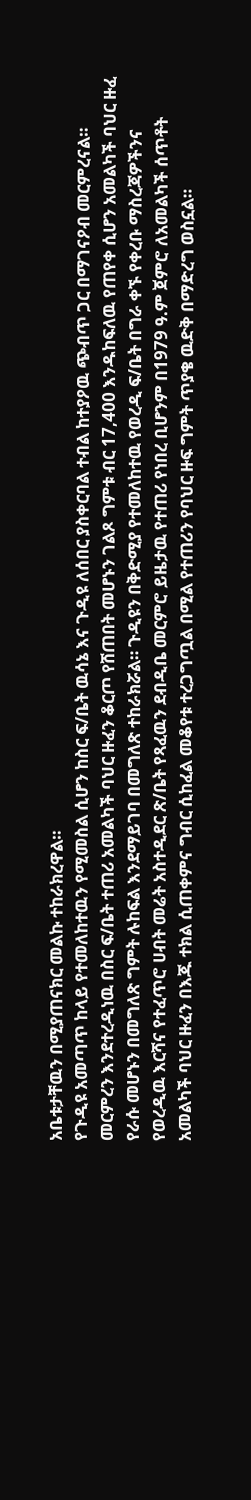አቤቱታቸዉን በሚያጠናክር መልኩ ተከራክረዋል።
የጉዲዩ አመጣጥ ከላይ የተመለከተዉን የሚመስል ሲሆን ከስር ፍ/ቤት ዉሳኔ እና ጉዲዩ ለሰበር ያስቀርባል ተብል ከተያዖዉ ጭብጥ ጋር በማገናዖብ መርምረናል።
መርምረን እንደተረዲነዉ በስር ፍ/ቤት ተጠሪ አመልካች ባህር ዙፈን ቆርጦ የሸጠበት መሆኑን ገልጾ ግምቱ ብር 17,400 እንዱከፍለዉ የጠየቀ ሲሆን አመልካች ባህር ዙፈ የራሱ መሆኑን በመግለጽ ግምት ሉከፍል እንደማይገባ በመግለጽ ተከራክሯል። ጉዲዩን በቅድሚያ የተመለከተዉ የወረዲ ፍ/ቤት በግራ ቀኙ የቀረቡ ማስረጃዎችንና የወረዲዉ እርሻና የተፈጥሮ ሀብት መሬት አስተዲደር ጽ/ቤት የጻፈዉን ደብዲቤ መርምሮ ይዜታዉ የተጠሪ የነበረ ቢሆንም በ1979 ዓ.ም ጀምሮ ለአመልካች ሰጥቶት አመልካች ባህር ዙፈን በእጁ ተክል ሲጠቀምና ግብር ሲከፈል መቆየቱ ተረጋግጧል በሚል የተጠሪን የባህር ዙፍ ግምት ጥያቄ ዉድቅ በማድረግ ወስኗል።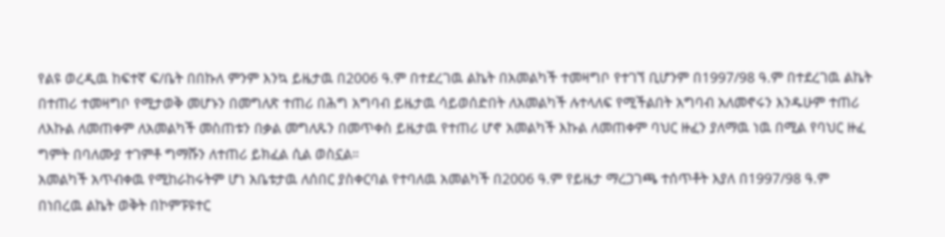የልዩ ወረዲዉ ከፍተኛ ፍ/ቤት በበኩለ ምንም እንኳ ይዜታዉ በ2006 ዓ.ም በተደረገዉ ልኬት በአመልካች ተመዛግቦ የተገኘ ቢሆንም በ1997/98 ዓ.ም በተደረገዉ ልኬት በተጠሪ ተመዛግቦ የሚታወቅ መሆኑን በመግለጽ ተጠሪ በሕግ አግባብ ይዜታዉ ሳይወሰድበት ለአመልካች ሉተላለፍ የሚችልበት አግባብ አለመኖሩን እንዱሁም ተጠሪ ለእኩል ለመጠቀም ለአመልካች መስጠቱን በቃል መግለጹን በመጥቀስ ይዜታዉ የተጠሪ ሆኖ አመልካች እኩል ለመጠቀም ባህር ዙፈን ያለማዉ ነዉ በሚል የባህር ዙፈ ግምት በባለሙያ ተገምቶ ግማሹን ለተጠሪ ይክፈል ሲል ወስኗል።
አመልካች አጥብቀዉ የሚከራከሩትም ሆነ አቤቱታዉ ለሰበር ያስቀርባል የተባለዉ አመልካች በ2006 ዓ.ም የይዜታ ማረጋገጫ ተሰጥቶት እያለ በ1997/98 ዓ.ም በነበረዉ ልኬት ወቅት በኮምፑዩተር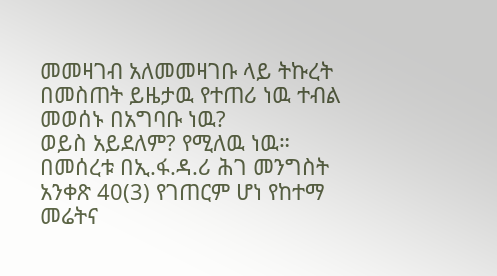መመዛገብ አለመመዛገቡ ላይ ትኩረት በመስጠት ይዜታዉ የተጠሪ ነዉ ተብል መወሰኑ በአግባቡ ነዉ?
ወይስ አይደለም? የሚለዉ ነዉ።
በመሰረቱ በኢ.ፋ.ዳ.ሪ ሕገ መንግስት አንቀጽ 40(3) የገጠርም ሆነ የከተማ መሬትና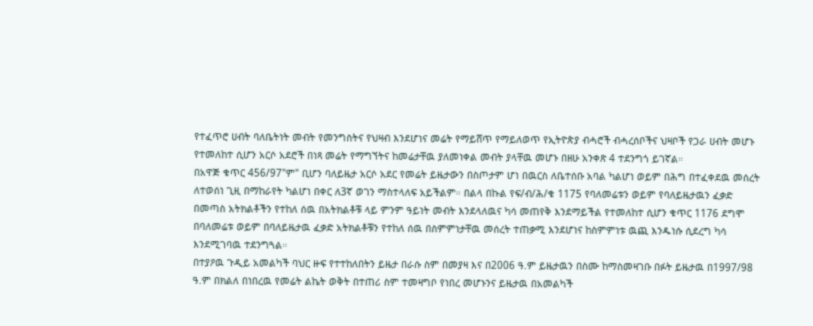የተፈጥሮ ሀብት ባለቤትነት መብት የመንግስትና የህዛብ እንደሆነና መሬት የማይሸጥ የማይለወጥ የኢትዮጵያ ብሓሮች ብሓረሰቦችና ህዛቦች የጋራ ሀብት መሆኑ የተመለከተ ሲሆን አርሶ አደሮች በነጻ መሬት የማግኘትና ከመሬታቸዉ ያለመነቀል መብት ያላቸዉ መሆኑ በዘሁ አንቀጽ 4 ተደንግጎ ይገኛል።
በአዋጅ ቁጥር 456/97"ም" ቢሆን ባለይዜታ አርሶ አደር የመሬት ይዜታውን በስጦታም ሆነ በዉርስ ለቤተሰቡ አባል ካልሆነ ወይም በሕግ በተፈቀደዉ መሰረት ለተወሰነ ጊዚ በማከራየት ካልሆነ በቀር ለ3ኛ ወገን ማስተላለፍ አይችልም። በልላ በኩል የፍ/ብ/ሕ/ቁ 1175 የባለመሬቱን ወይም የባለይዜታዉን ፈቃድ በመጣስ አትክልቶችን የተከለ ሰዉ በአትክልቶቹ ላይ ምንም ዓይነት መብት እንደላለዉና ካሳ መጠየቅ እንደማይችል የተመለከተ ሲሆን ቁጥር 1176 ደግሞ በባለመሬቱ ወይም በባለይዜታዉ ፈቃድ አትክልቶቹን የተከለ ሰዉ በስምምነታቸዉ መሰረት ተጠቃሚ እንደሆነና ከስምምነቱ ዉጪ እንዱነሱ ሲደረግ ካሳ እንደሚገባዉ ተደንግጓል።
በተያዖዉ ጉዲይ አመልካች ባህር ዙፍ የተተከለበትን ይዜታ በራሱ ስም በመያዛ እና በ2006 ዓ.ም ይዜታዉን በስሙ ከማስመዛገቡ በፉት ይዜታዉ በ1997/98 ዓ.ም በክልለ በነበረዉ የመሬት ልኬት ወቅት በተጠሪ ስም ተመዛግቦ የነበረ መሆኑንና ይዜታዉ በአመልካች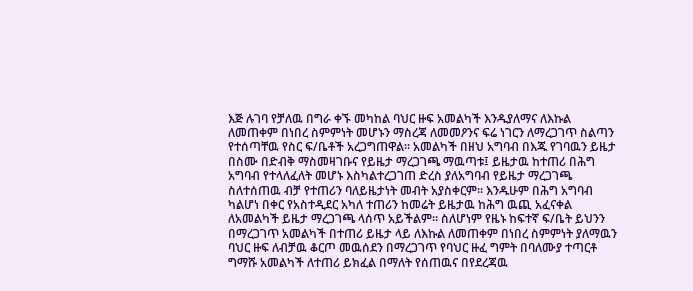እጅ ሉገባ የቻለዉ በግራ ቀኙ መካከል ባህር ዙፍ አመልካች እንዱያለማና ለእኩል ለመጠቀም በነበረ ስምምነት መሆኑን ማስረጃ ለመመዖንና ፍሬ ነገርን ለማረጋገጥ ስልጣን የተሰጣቸዉ የስር ፍ/ቤቶች አረጋግጠዋል። አመልካች በዘህ አግባብ በእጁ የገባዉን ይዜታ በስሙ በድብቅ ማስመዛገቡና የይዜታ ማረጋገጫ ማዉጣቱ፤ ይዜታዉ ከተጠሪ በሕግ አግባብ የተላለፈለት መሆኑ እስካልተረጋገጠ ድረስ ያለአግባብ የይዜታ ማረጋገጫ ስለተሰጠዉ ብቻ የተጠሪን ባለይዜታነት መብት አያስቀርም። እንዱሁም በሕግ አግባብ ካልሆነ በቀር የአስተዲደር አካለ ተጠሪን ከመሬት ይዜታዉ ከሕግ ዉጪ አፈናቀል ለአመልካች ይዜታ ማረጋገጫ ላሰጥ አይችልም። ስለሆነም የዜኑ ከፍተኛ ፍ/ቤት ይህንን በማረጋገጥ አመልካች በተጠሪ ይዜታ ላይ ለእኩል ለመጠቀም በነበረ ስምምነት ያለማዉን ባህር ዙፍ ለብቻዉ ቆርጦ መዉሰደን በማረጋገጥ የባህር ዙፈ ግምት በባለሙያ ተጣርቶ ግማሹ አመልካች ለተጠሪ ይክፈል በማለት የሰጠዉና በየደረጃዉ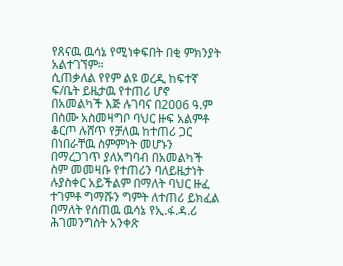የጸናዉ ዉሳኔ የሚነቀፍበት በቂ ምክንያት አልተገኘም።
ሲጠቃለል የየም ልዩ ወረዲ ከፍተኛ ፍ/ቤት ይዜታዉ የተጠሪ ሆኖ በአመልካች እጅ ሉገባና በ2006 ዓ.ም በስሙ አስመዛግቦ ባህር ዙፍ አልምቶ ቆርጦ ሉሸጥ የቻለዉ ከተጠሪ ጋር በነበራቸዉ ስምምነት መሆኑን በማረጋገጥ ያለአግባብ በአመልካች ስም መመዛቡ የተጠሪን ባለይዜታነት ሉያስቀር አይችልም በማለት ባህር ዙፈ ተገምቶ ግማሹን ግምት ለተጠሪ ይክፈል በማለት የሰጠዉ ዉሳኔ የኢ.ፋ.ዳ.ሪ ሕገመንግስት አንቀጽ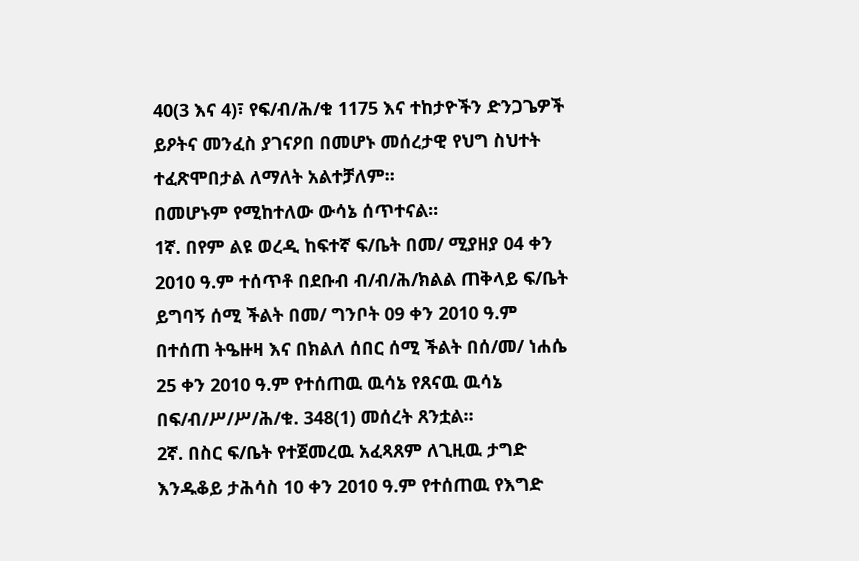40(3 እና 4)፣ የፍ/ብ/ሕ/ቁ 1175 እና ተከታዮችን ድንጋጌዎች ይዖትና መንፈስ ያገናዖበ በመሆኑ መሰረታዊ የህግ ስህተት ተፈጽሞበታል ለማለት አልተቻለም።
በመሆኑም የሚከተለው ውሳኔ ሰጥተናል።
1ኛ. በየም ልዩ ወረዲ ከፍተኛ ፍ/ቤት በመ/ ሚያዘያ 04 ቀን 2010 ዓ.ም ተሰጥቶ በደቡብ ብ/ብ/ሕ/ክልል ጠቅላይ ፍ/ቤት ይግባኝ ሰሚ ችልት በመ/ ግንቦት 09 ቀን 2010 ዓ.ም በተሰጠ ትዔዙዛ እና በክልለ ሰበር ሰሚ ችልት በሰ/መ/ ነሐሴ 25 ቀን 2010 ዓ.ም የተሰጠዉ ዉሳኔ የጸናዉ ዉሳኔ በፍ/ብ/ሥ/ሥ/ሕ/ቁ. 348(1) መሰረት ጸንቷል።
2ኛ. በስር ፍ/ቤት የተጀመረዉ አፈጻጸም ለጊዚዉ ታግድ እንዱቆይ ታሕሳስ 10 ቀን 2010 ዓ.ም የተሰጠዉ የእግድ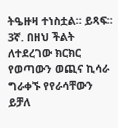ትዔዙዛ ተነስቷል። ይጻፍ።
3ኛ. በዘህ ችልት ለተደረገው ክርክር የወጣውን ወጪና ኪሳራ ግራቀኙ የየራሳቸውን ይቻለ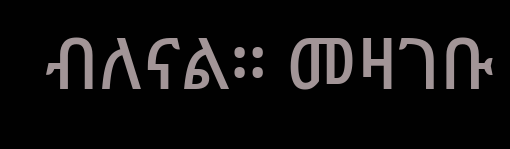ብለናል። መዛገቡ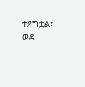ተዖግቷል፣ ወደ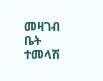መዛገብ ቤት ተመላሽ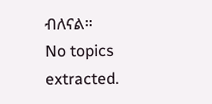ብለናል።
No topics extracted.